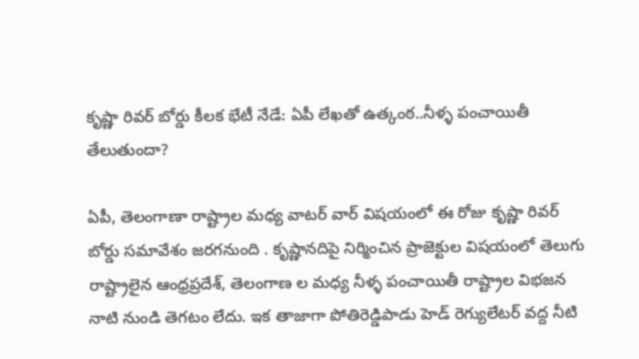కృష్ణా రివర్ బోర్డు కీలక భేటీ నేడే: ఏపీ లేఖతో ఉత్కంఠ..నీళ్ళ పంచాయితీ తేలుతుందా?

ఏపీ, తెలంగాణా రాష్ట్రాల మధ్య వాటర్ వార్ విషయంలో ఈ రోజు కృష్ణా రివర్ బోర్డు సమావేశం జరగనుంది . కృష్ణానదిపై నిర్మించిన ప్రాజెక్టుల విషయంలో తెలుగు రాష్ట్రాలైన ఆంధ్రప్రదేశ్, తెలంగాణ ల మధ్య నీళ్ళ పంచాయితీ రాష్ట్రాల విభజన నాటి నుండి తెగటం లేదు. ఇక తాజాగా పోతిరెడ్డిపాడు హెడ్ రెగ్యులేటర్ వద్ద నీటి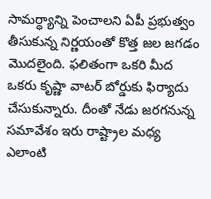సామర్ధ్యాన్ని పెంచాలని ఏపీ ప్రభుత్వం తీసుకున్న నిర్ణయంతో కొత్త జల జగడం మొదలైంది. ఫలితంగా ఒకరి మీద ఒకరు కృష్ణా వాటర్ బోర్డుకు ఫిర్యాదు చేసుకున్నారు. దీంతో నేడు జరగనున్న సమావేశం ఇరు రాష్ట్రాల మధ్య ఎలాంటి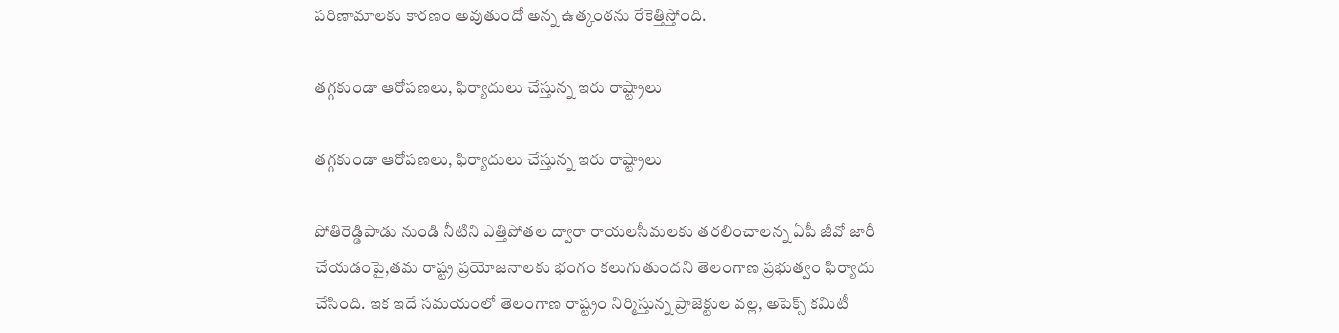పరిణామాలకు కారణం అవుతుందో అన్న ఉత్కంఠను రేకెత్తిస్తోంది.

తగ్గకుండా ఆరోపణలు, ఫిర్యాదులు చేస్తున్న ఇరు రాష్ట్రాలు

తగ్గకుండా ఆరోపణలు, ఫిర్యాదులు చేస్తున్న ఇరు రాష్ట్రాలు

పోతిరెడ్డిపాడు నుండి నీటిని ఎత్తిపోతల ద్వారా రాయలసీమలకు తరలించాలన్న ఏపీ జీవో జారీ చేయడంపై,తమ రాష్ట్ర ప్రయోజనాలకు భంగం కలుగుతుందని తెలంగాణ ప్రభుత్వం ఫిర్యాదు చేసింది. ఇక ఇదే సమయంలో తెలంగాణ రాష్ట్రం నిర్మిస్తున్న ప్రాజెక్టుల వల్ల, అపెక్స్ కమిటీ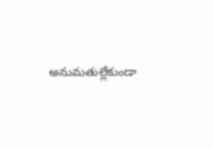అనుమతుల్లేకుండా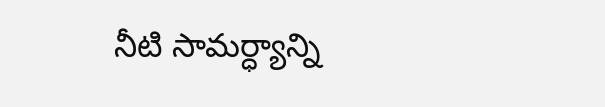నీటి సామర్ధ్యాన్ని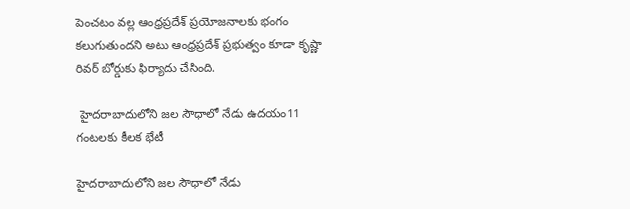పెంచటం వల్ల ఆంధ్రప్రదేశ్ ప్రయోజనాలకు భంగం కలుగుతుందని అటు ఆంధ్రప్రదేశ్ ప్రభుత్వం కూడా కృష్ణా రివర్ బోర్డుకు ఫిర్యాదు చేసింది.

 హైదరాబాదులోని జల సౌధాలో నేడు ఉదయం11 గంటలకు కీలక భేటీ

హైదరాబాదులోని జల సౌధాలో నేడు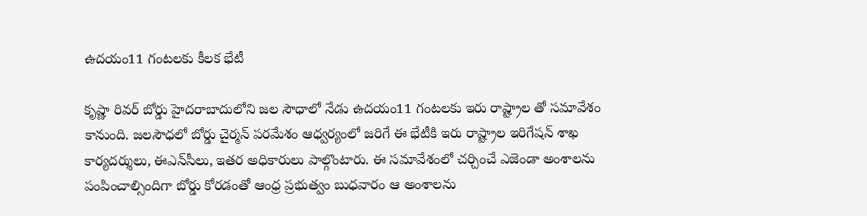ఉదయం11 గంటలకు కీలక భేటీ

కృష్ణా రివర్ బోర్డు హైదరాబాదులోని జల సౌధాలో నేడు ఉదయం11 గంటలకు ఇరు రాష్ట్రాల తో సమావేశం కానుంది. జలసౌధలో బోర్డు చైర్మన్‌ పరమేశం ఆధ్వర్యంలో జరిగే ఈ భేటీకి ఇరు రాష్ట్రాల ఇరిగేషన్‌ శాఖ కార్యదర్శులు, ఈఎన్‌సీలు, ఇతర అధికారులు పాల్గొంటారు. ఈ సమావేశంలో చర్చించే ఎజెండా అంశాలను పంపించాల్సిందిగా బోర్డు కోరడంతో ఆంధ్ర ప్రభుత్వం బుధవారం ఆ అంశాలను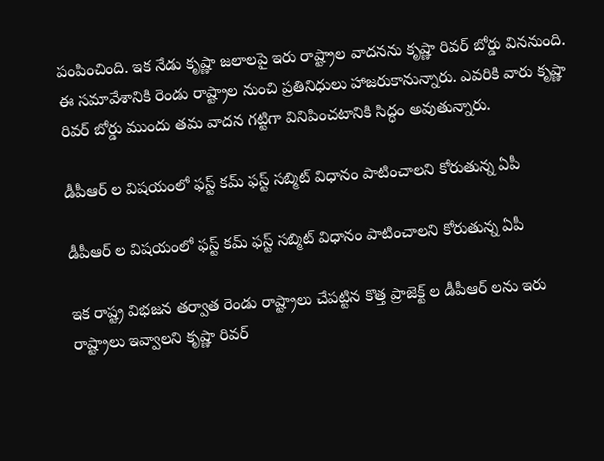పంపించింది. ఇక నేడు కృష్ణా జలాలపై ఇరు రాష్ట్రాల వాదనను కృష్ణా రివర్ బోర్డు విననుంది. ఈ సమావేశానికి రెండు రాష్ట్రాల నుంచి ప్రతినిధులు హాజరుకానున్నారు. ఎవరికి వారు కృష్ణా రివర్ బోర్డు ముందు తమ వాదన గట్టిగా వినిపించటానికి సిద్ధం అవుతున్నారు.

డీపీఆర్ ల విషయంలో ఫస్ట్‌ కమ్‌ ఫస్ట్‌ సబ్మిట్‌ విధానం పాటించాలని కోరుతున్న ఏపీ

డీపీఆర్ ల విషయంలో ఫస్ట్‌ కమ్‌ ఫస్ట్‌ సబ్మిట్‌ విధానం పాటించాలని కోరుతున్న ఏపీ

ఇక రాష్ట్ర విభజన తర్వాత రెండు రాష్ట్రాలు చేపట్టిన కొత్త ప్రాజెక్ట్ ల డీపీఆర్ లను ఇరు రాష్ట్రాలు ఇవ్వాలని కృష్ణా రివర్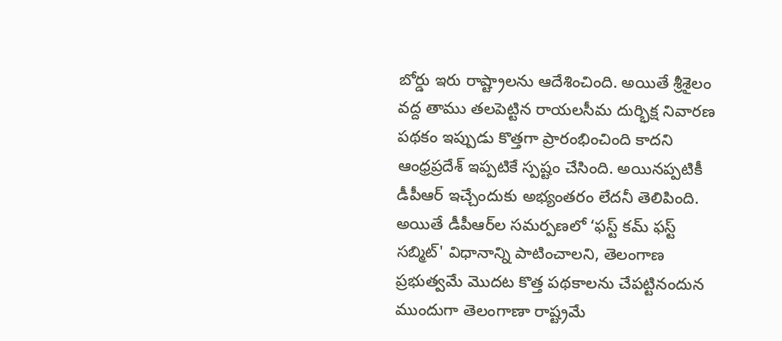బోర్డు ఇరు రాష్ట్రాలను ఆదేశించింది. అయితే శ్రీశైలం వద్ద తాము తలపెట్టిన రాయలసీమ దుర్భిక్ష నివారణ పథకం ఇప్పుడు కొత్తగా ప్రారంభించింది కాదని ఆంధ్రప్రదేశ్ ఇప్పటికే స్పష్టం చేసింది. అయినప్పటికీ డీపీఆర్‌ ఇచ్చేందుకు అభ్యంతరం లేదనీ తెలిపింది. అయితే డీపీఆర్‌ల సమర్పణలో ‘ఫస్ట్‌ కమ్‌ ఫస్ట్‌ సబ్మిట్‌' విధానాన్ని పాటించాలని, తెలంగాణ ప్రభుత్వమే మొదట కొత్త పథకాలను చేపట్టినందున ముందుగా తెలంగాణా రాష్ట్రమే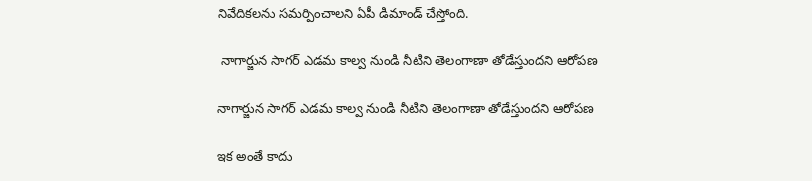నివేదికలను సమర్పించాలని ఏపీ డిమాండ్‌ చేస్తోంది.

 నాగార్జున సాగర్ ఎడమ కాల్వ నుండి నీటిని తెలంగాణా తోడేస్తుందని ఆరోపణ

నాగార్జున సాగర్ ఎడమ కాల్వ నుండి నీటిని తెలంగాణా తోడేస్తుందని ఆరోపణ

ఇక అంతే కాదు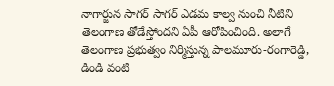నాగార్జున సాగర్ సాగర్ ఎడమ కాల్వ నుంచి నీటిని తెలంగాణ తోడేస్తోందని ఏపీ ఆరోపించింది. అలాగే తెలంగాణ ప్రభుత్వం నిర్మిస్తున్న పాలమూరు-రంగారెడ్డి, డిండి వంటి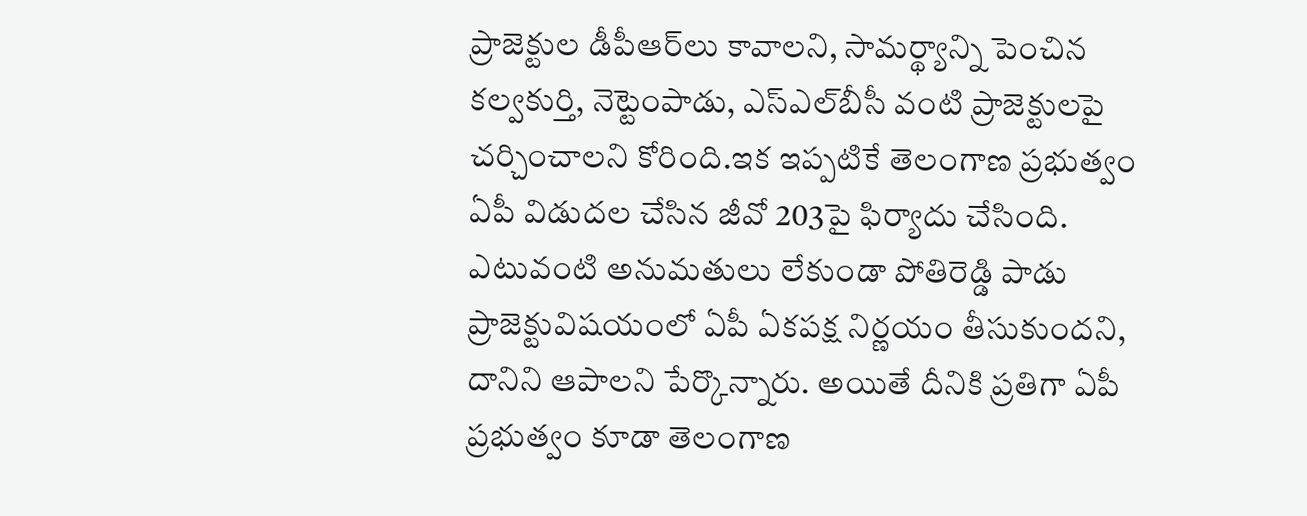ప్రాజెక్టుల డీపీఆర్‌లు కావాలని, సామర్థ్యాన్ని పెంచిన కల్వకుర్తి, నెట్టెంపాడు, ఎస్‌ఎల్‌బీసీ వంటి ప్రాజెక్టులపై చర్చించాలని కోరింది.ఇక ఇప్పటికే తెలంగాణ ప్రభుత్వం ఏపీ విడుదల చేసిన జీవో 203పై ఫిర్యాదు చేసింది. ఎటువంటి అనుమతులు లేకుండా పోతిరెడ్డి పాడు ప్రాజెక్టువిషయంలో ఏపీ ఏకపక్ష నిర్ణయం తీసుకుందని, దానిని ఆపాలని పేర్కొన్నారు. అయితే దీనికి ప్రతిగా ఏపీ ప్రభుత్వం కూడా తెలంగాణ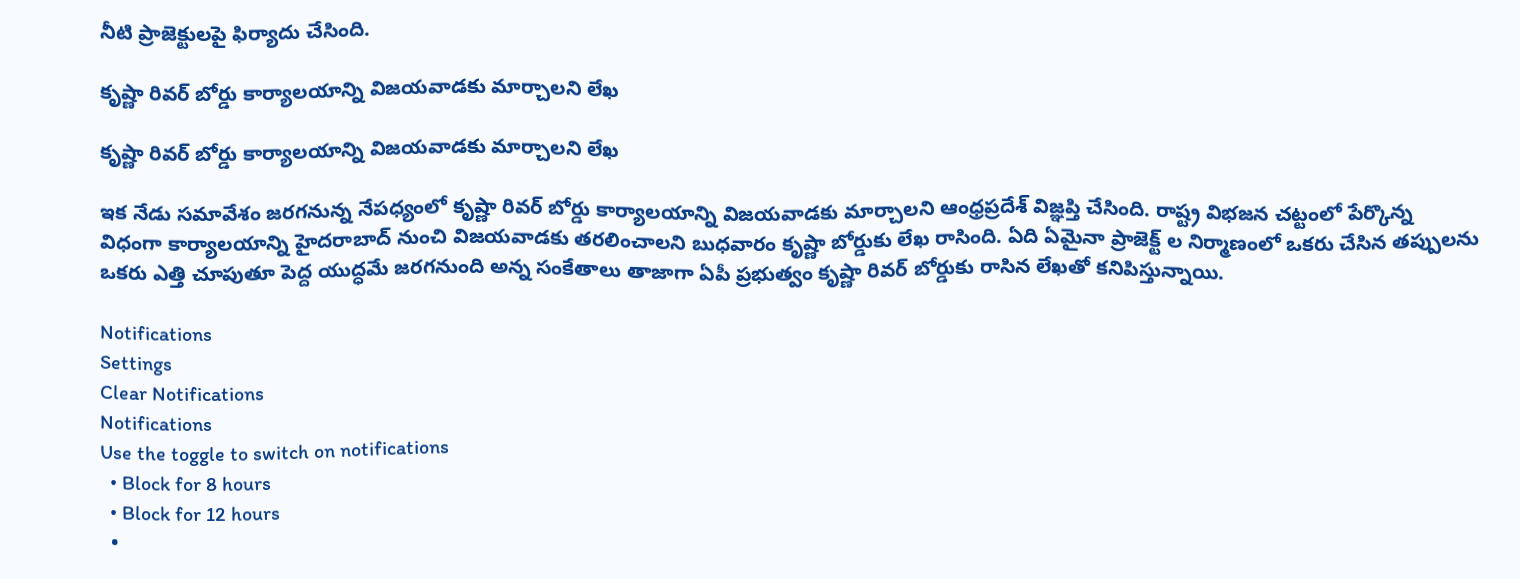నీటి ప్రాజెక్టులపై ఫిర్యాదు చేసింది.

కృష్ణా రివర్ బోర్డు కార్యాలయాన్ని విజయవాడకు మార్చాలని లేఖ

కృష్ణా రివర్ బోర్డు కార్యాలయాన్ని విజయవాడకు మార్చాలని లేఖ

ఇక నేడు సమావేశం జరగనున్న నేపధ్యంలో కృష్ణా రివర్ బోర్డు కార్యాలయాన్ని విజయవాడకు మార్చాలని ఆంధ్రప్రదేశ్‌ విజ్ఞప్తి చేసింది. రాష్ట్ర విభజన చట్టంలో పేర్కొన్న విధంగా కార్యాలయాన్ని హైదరాబాద్‌ నుంచి విజయవాడకు తరలించాలని బుధవారం కృష్ణా బోర్డుకు లేఖ రాసింది. ఏది ఏమైనా ప్రాజెక్ట్ ల నిర్మాణంలో ఒకరు చేసిన తప్పులను ఒకరు ఎత్తి చూపుతూ పెద్ద యుద్ధమే జరగనుంది అన్న సంకేతాలు తాజాగా ఏపీ ప్రభుత్వం కృష్ణా రివర్ బోర్డుకు రాసిన లేఖతో కనిపిస్తున్నాయి.

Notifications
Settings
Clear Notifications
Notifications
Use the toggle to switch on notifications
  • Block for 8 hours
  • Block for 12 hours
  •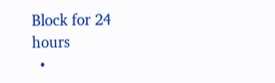Block for 24 hours
  •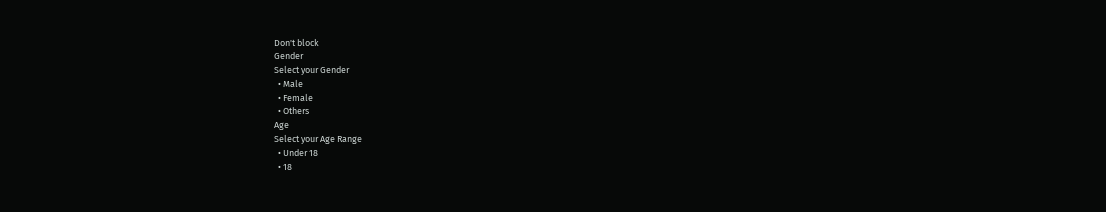Don't block
Gender
Select your Gender
  • Male
  • Female
  • Others
Age
Select your Age Range
  • Under 18
  • 18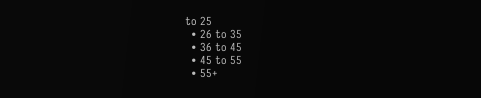to 25
  • 26 to 35
  • 36 to 45
  • 45 to 55
  • 55+